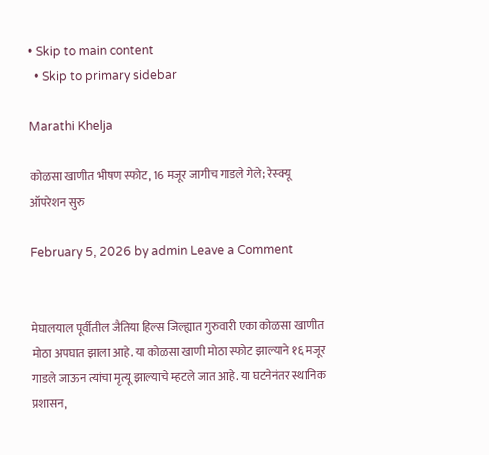• Skip to main content
  • Skip to primary sidebar

Marathi Khelja

कोळसा खाणीत भीषण स्फोट, 16 मजूर जागीच गाडले गेले; रेस्क्यू ऑपरेशन सुरु

February 5, 2026 by admin Leave a Comment


मेघालयाल पूर्वीतील जैतिया हिल्स जिल्ह्यात गुरुवारी एका कोळसा खाणीत मोठा अपघात झाला आहे. या कोळसा खाणी मोठा स्फोट झाल्याने १६ मजूर गाडले जाऊन त्यांचा मृत्यू झाल्याचे म्हटले जात आहे. या घटनेनंतर स्थानिक प्रशासन,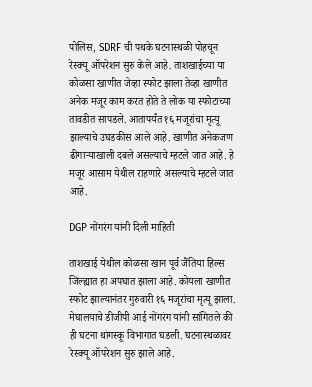पोलिस, SDRF ची पथके घटनास्थळी पोहचून रेस्क्यू ऑपरेशन सुरु केले आहे. ताशखाईच्या या कोळसा खाणीत जेव्हा स्फोट झाला तेव्हा खाणीत अनेक मजूर काम करत होते ते लोक या स्फोटाच्या तावडीत सापडले. आतापर्यंत १६ मजूरांचा मृत्यू झाल्याचे उघडकीस आले आहे. खाणीत अनेकजण ढीगाऱ्याखाली दबले असल्याचे म्हटले जात आहे. हे मजूर आसाम येथील राहणारे असल्याचे म्हटले जात आहे.

DGP नोंगरंग यांनी दिली माहिती

ताशखाई येथील कोळसा खान पूर्व जैंतिया हिल्स जिल्ह्यात हा अपघात झाला आहे. कोयला खाणीत स्फोट झाल्यानंतर गुरुवारी १६ मजूरांचा मृत्यू झाला. मेघालयाचे डीजीपी आई नोंगरंग यांनी सांगितले की ही घटना थांगस्कू विभागात घडली. घटनास्थळावर रेस्क्यू ऑपरेशन सुरु झाले आहे.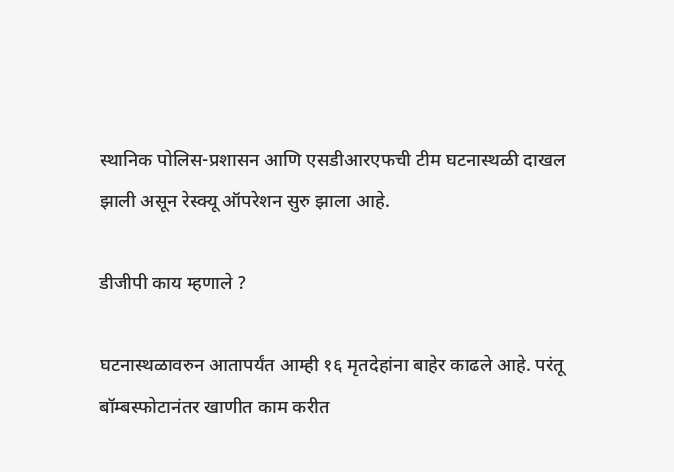स्थानिक पोलिस-प्रशासन आणि एसडीआरएफची टीम घटनास्थळी दाखल झाली असून रेस्क्यू ऑपरेशन सुरु झाला आहे.

डीजीपी काय म्हणाले ?

घटनास्थळावरुन आतापर्यंत आम्ही १६ मृतदेहांना बाहेर काढले आहे. परंतू बॉम्बस्फोटानंतर खाणीत काम करीत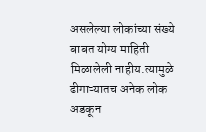असलेल्या लोकांच्या संख्ये बाबत योग्य माहिती मिळालेली नाहीय.त्यामुळे ढीगाऱ्यातच अनेक लोक अडकून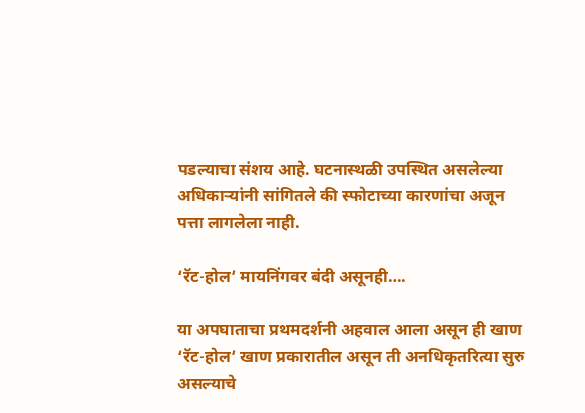पडल्याचा संशय आहे. घटनास्थळी उपस्थित असलेल्या अधिकाऱ्यांनी सांगितले की स्फोटाच्या कारणांचा अजून पत्ता लागलेला नाही.

‘रॅट-होल’ मायनिंगवर बंदी असूनही….

या अपघाताचा प्रथमदर्शनी अहवाल आला असून ही खाण ‘रॅट-होल’ खाण प्रकारातील असून ती अनधिकृतरित्या सुरु असल्याचे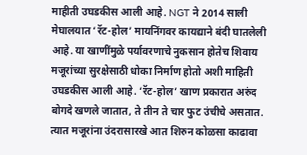माहीती उघडकीस आली आहे. NGT ने 2014 साली मेघालयात ‘रॅट-होल’ मायनिंगवर कायद्याने बंदी घातलेली आहे. या खाणींमुळे पर्यावरणाचे नुकसान होतेच शिवाय मजूरांच्या सुरक्षेसाठी धोका निर्माण होतो अशी माहिती उघडकीस आली आहे. ‘रॅट-होल’ खाण प्रकारात अरुंद बोगदे खणले जातात, ते तीन ते चार फुट उंचीचे असतात. त्यात मजूरांना उंदरासारखे आत शिरुन कोळसा काढावा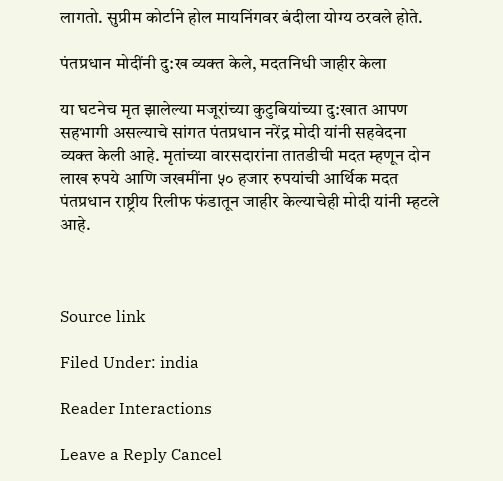लागतो. सुप्रीम कोर्टाने होल मायनिंगवर बंदीला योग्य ठरवले होते.

पंतप्रधान मोदींनी दु:ख व्यक्त केले, मदतनिधी जाहीर केला

या घटनेच मृत झालेल्या मजूरांच्या कुटुबियांच्या दु:खात आपण सहभागी असल्याचे सांगत पंतप्रधान नरेंद्र मोदी यांनी सहवेदना व्यक्त केली आहे. मृतांच्या वारसदारांना तातडीची मदत म्हणून दोन लाख रुपये आणि जखमींना ५० हजार रुपयांची आर्थिक मदत पंतप्रधान राष्ट्रीय रिलीफ फंडातून जाहीर केल्याचेही मोदी यांनी म्हटले आहे.



Source link

Filed Under: india

Reader Interactions

Leave a Reply Cancel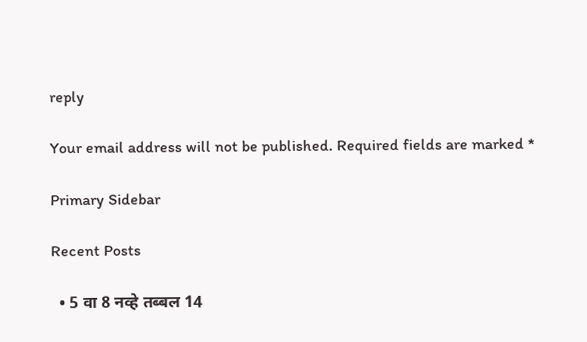reply

Your email address will not be published. Required fields are marked *

Primary Sidebar

Recent Posts

  • 5 वा 8 नव्हे तब्बल 14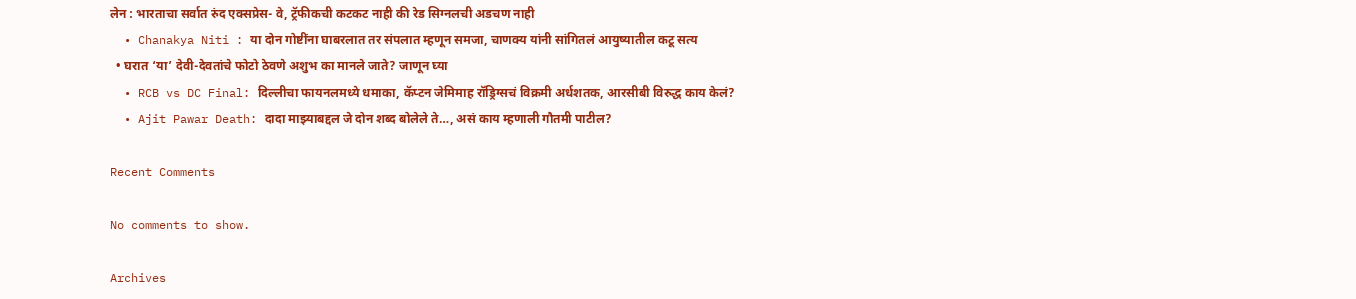लेन : भारताचा सर्वात रुंद एक्सप्रेस- वे, ट्रॅफीकची कटकट नाही की रेड सिग्नलची अडचण नाही
  • Chanakya Niti : या दोन गोष्टींना घाबरलात तर संपलात म्हणून समजा, चाणक्य यांनी सांगितलं आयुष्यातील कटू सत्य
  • घरात ‘या’ देवी-देवतांचे फोटो ठेवणे अशुभ का मानले जाते? जाणून घ्या
  • RCB vs DC Final: दिल्लीचा फायनलमध्ये धमाका, कॅप्टन जेमिमाह रॉड्रिग्सचं विक्रमी अर्धशतक, आरसीबी विरुद्ध काय केलं?
  • Ajit Pawar Death: दादा माझ्याबद्दल जे दोन शब्द बोलेले ते…, असं काय म्हणाली गौतमी पाटील?

Recent Comments

No comments to show.

Archives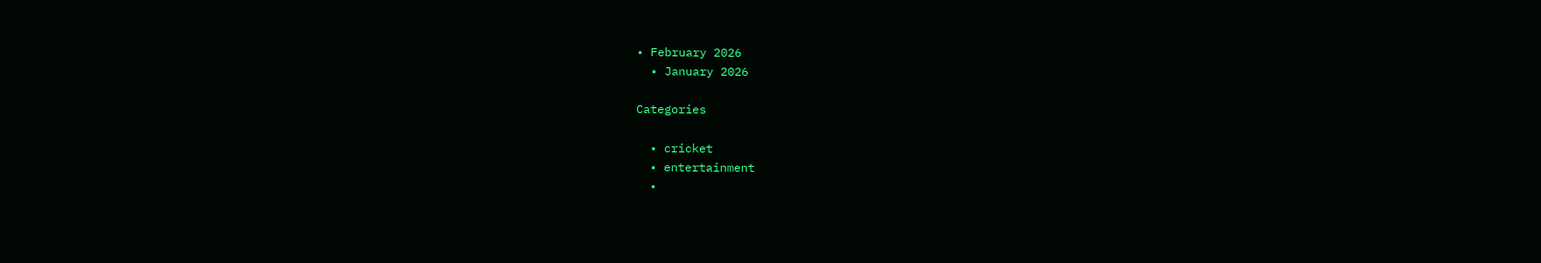• February 2026
  • January 2026

Categories

  • cricket
  • entertainment
  •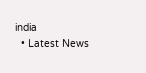india
  • Latest News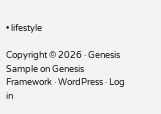• lifestyle

Copyright © 2026 · Genesis Sample on Genesis Framework · WordPress · Log in